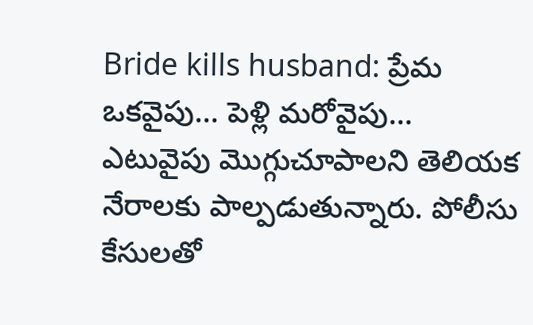Bride kills husband: ప్రేమ ఒకవైపు... పెళ్లి మరోవైపు... ఎటువైపు మొగ్గుచూపాలని తెలియక నేరాలకు పాల్పడుతున్నారు. పోలీసు కేసులతో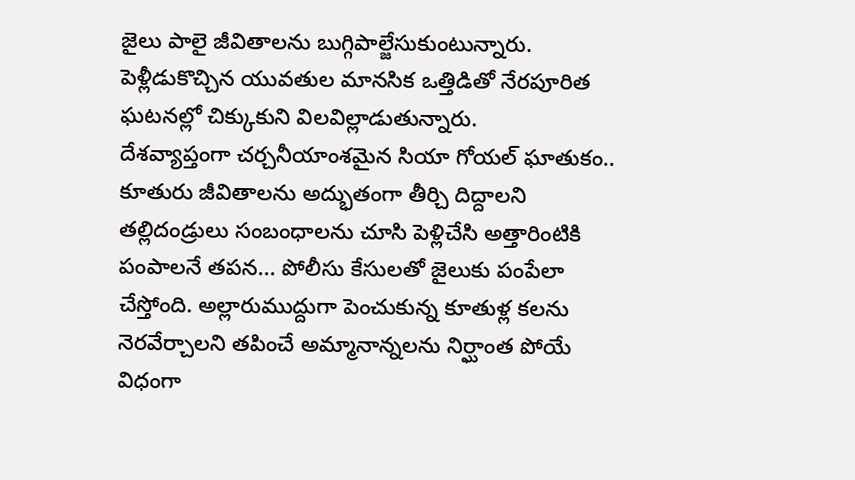జైలు పాలై జీవితాలను బుగ్గిపాల్జేసుకుంటున్నారు.
పెళ్లీడుకొచ్చిన యువతుల మానసిక ఒత్తిడితో నేరపూరిత ఘటనల్లో చిక్కుకుని విలవిల్లాడుతున్నారు.
దేశవ్యాప్తంగా చర్చనీయాంశమైన సియా గోయల్ ఘాతుకం.. కూతురు జీవితాలను అద్భుతంగా తీర్చి దిద్దాలని తల్లిదండ్రులు సంబంధాలను చూసి పెళ్లిచేసి అత్తారింటికి పంపాలనే తపన... పోలీసు కేసులతో జైలుకు పంపేలా చేస్తోంది. అల్లారుముద్దుగా పెంచుకున్న కూతుళ్ల కలను నెరవేర్చాలని తపించే అమ్మానాన్నలను నిర్ఘాంత పోయే విధంగా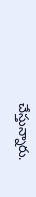చేస్తున్నారు.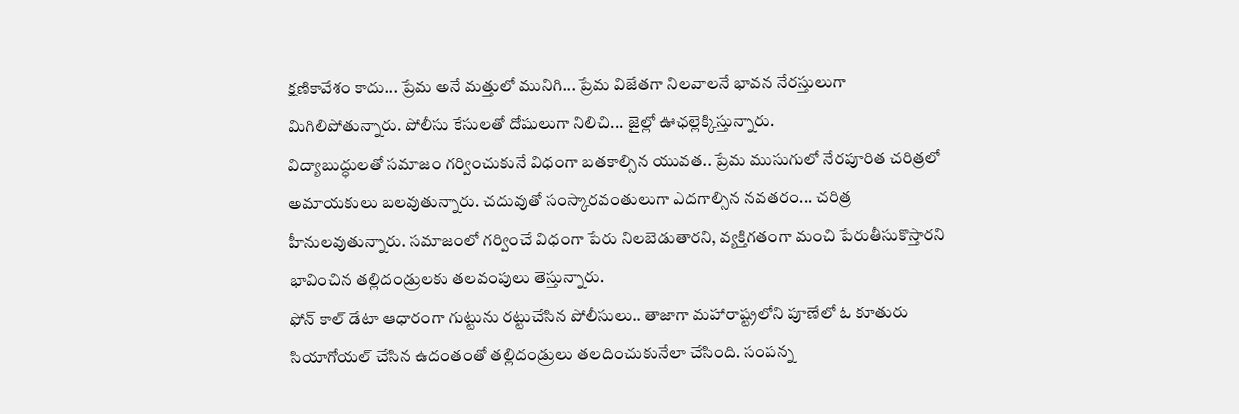క్షణికావేశం కాదు... ప్రేమ అనే మత్తులో మునిగి... ప్రేమ విజేతగా నిలవాలనే భావన నేరస్తులుగా మిగిలిపోతున్నారు. పోలీసు కేసులతో దోషులుగా నిలిచి... జైల్లో ఊఛల్లెక్కిస్తున్నారు.
విద్యాబుద్ధులతో సమాజం గర్వించుకునే విధంగా బతకాల్సిన యువత.. ప్రేమ ముసుగులో నేరపూరిత చరిత్రలో అమాయకులు బలవుతున్నారు. చదువుతో సంస్కారవంతులుగా ఎదగాల్సిన నవతరం... చరిత్ర హీనులవుతున్నారు. సమాజంలో గర్వించే విధంగా పేరు నిలబెడుతారని, వ్యక్తిగతంగా మంచి పేరుతీసుకొస్తారని భావించిన తల్లిదండ్రులకు తలవంపులు తెస్తున్నారు.
ఫోన్ కాల్ డేటా ఆధారంగా గుట్టును రట్టుచేసిన పోలీసులు.. తాజాగా మహారాష్ట్రలోని పూణేలో ఓ కూతురు సియాగోయల్ చేసిన ఉదంతంతో తల్లిదండ్రులు తలదించుకునేలా చేసింది. సంపన్న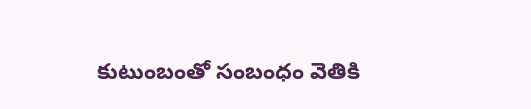కుటుంబంతో సంబంధం వెతికి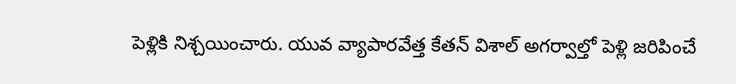పెళ్లికి నిశ్చయించారు. యువ వ్యాపారవేత్త కేతన్ విశాల్ అగర్వాల్తో పెళ్లి జరిపించే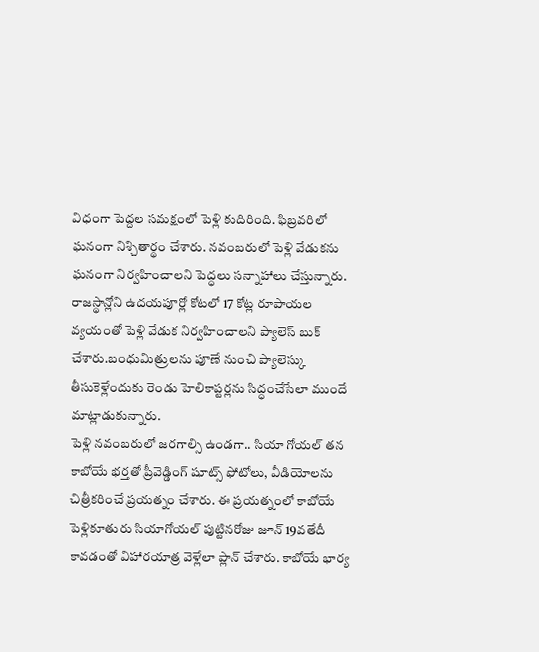విధంగా పెద్దల సమక్షంలో పెళ్లి కుదిరింది. ఫిబ్రవరిలో ఘనంగా నిశ్చితార్థం చేశారు. నవంబరులో పెళ్లి వేడుకను ఘనంగా నిర్వహించాలని పెద్ధలు సన్నాహాలు చేస్తున్నారు. రాజస్థాన్లోని ఉదయపూర్లో కోటలో 17 కోట్ల రూపాయల వ్యయంతో పెళ్లి వేడుక నిర్వహించాలని ప్యాలెస్ బుక్ చేశారు.బంధుమిత్రులను పూణే నుంచి ప్యాలెస్కు తీసుకెళ్లేందుకు రెండు హెలికాప్టర్లను సిద్ధంచేసేలా ముందే మాట్లాడుకున్నారు.
పెళ్లి నవంబరులో జరగాల్సి ఉండగా.. సియా గోయల్ తన కాబోయే భర్తతో ప్రీవెడ్డింగ్ షూట్స్ ఫోటోలు, వీడియోలను చిత్రీకరించే ప్రయత్నం చేశారు. ఈ ప్రయత్నంలో కాబోయే పెళ్లికూతురు సియాగోయల్ పుట్టినరోజు జూన్ 19వతేదీ కావడంతో విహారయాత్ర వెళ్లేలా ప్లాన్ చేశారు. కాబోయే భార్య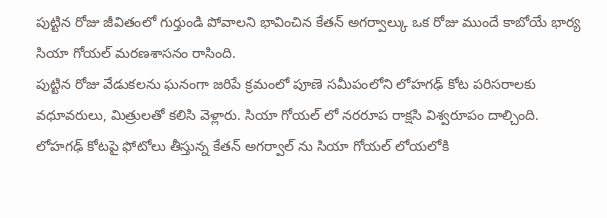పుట్టిన రోజు జీవితంలో గుర్తుండి పోవాలని భావించిన కేతన్ అగర్వాల్కు ఒక రోజు ముందే కాబోయే భార్య సియా గోయల్ మరణశాసనం రాసింది.
పుట్టిన రోజు వేడుకలను ఘనంగా జరిపే క్రమంలో పూణె సమీపంలోని లోహగఢ్ కోట పరిసరాలకు వధూవరులు, మిత్రులతో కలిసి వెళ్లారు. సియా గోయల్ లో నరరూప రాక్షసి విశ్వరూపం దాల్చింది. లోహగఢ్ కోటపై ఫోటోలు తీస్తున్న కేతన్ అగర్వాల్ ను సియా గోయల్ లోయలోకి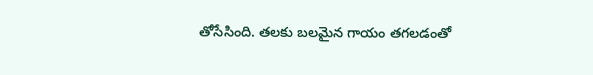తోసేసింది. తలకు బలమైన గాయం తగలడంతో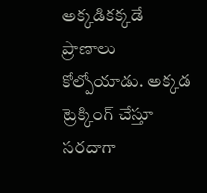అక్కడికక్కడే ప్రాణాలు కోల్పోయాడు. అక్కడ ట్రెక్కింగ్ చేస్తూ సరదాగా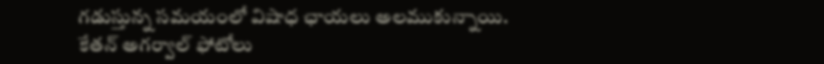గడుస్తున్న సమయంలో విషాధ ఛాయలు అలముకున్నాయి.
కేతన్ అగర్వాల్ ఫోటోలు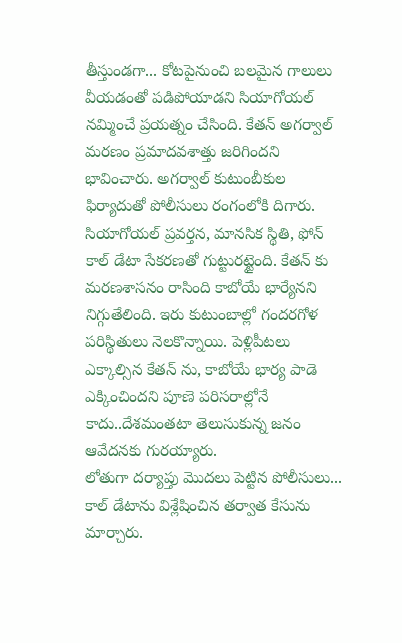తీస్తుండగా... కోటపైనుంచి బలమైన గాలులు వీయడంతో పడిపోయాడని సియాగోయల్ నమ్మించే ప్రయత్నం చేసింది. కేతన్ అగర్వాల్ మరణం ప్రమాదవశాత్తు జరిగిందని భావించారు. అగర్వాల్ కుటుంబీకుల ఫిర్యాదుతో పోలీసులు రంగంలోకి దిగారు. సియాగోయల్ ప్రవర్తన, మానసిక స్థితి, ఫోన్ కాల్ డేటా సేకరణతో గుట్టురట్టైంది. కేతన్ కు మరణశాసనం రాసింది కాబోయే భార్యేనని నిగ్గుతేలింది. ఇరు కుటుంబాల్లో గందరగోళ పరిస్థితులు నెలకొన్నాయి. పెళ్లిపీటలు ఎక్కాల్సిన కేతన్ ను, కాబోయే భార్య పాడె ఎక్కించిందని పూణె పరిసరాల్లోనే కాదు..దేశమంతటా తెలుసుకున్న జనం ఆవేదనకు గురయ్యారు.
లోతుగా దర్యాప్తు మొదలు పెట్టిన పోలీసులు... కాల్ డేటాను విశ్లేషించిన తర్వాత కేసును మార్చారు.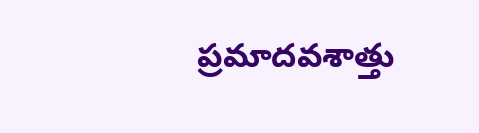ప్రమాదవశాత్తు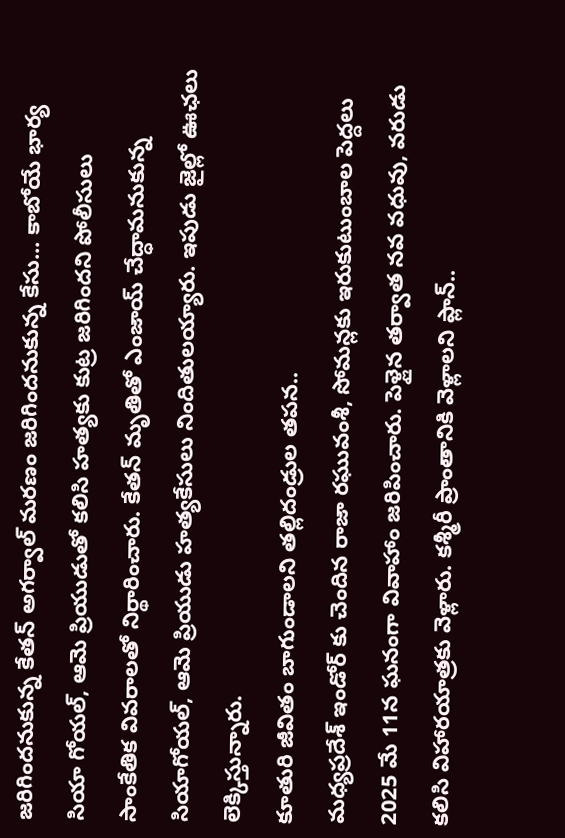జరిగిందనుకున్న కేతన్ అగర్వాల్ మరణం జరిగిందనుకున్న కేసు... కాబోయే భార్య సియా గోయల్, ఆమె ప్రియుడుతో కలిసి హత్యకు కుట్ర జరిగిందని పోలీసులు సాంకేతిక వివరాలతో నిర్థారించారు. కేతన్ మృతితో ఎంజాయ్ చేద్ధామనుకున్న సియాగోయల్, ఆమె ప్రియుడు హత్యకేసులు నిందితులయ్యారు. ఇపుడు జైల్లో ఊఛలు లెక్కిస్తున్నారు.
కూతురి జీవితం బాగుండాలని తల్లిదండ్రుల తపన..
మధ్యప్రదేశ్ ఇండోర్ కు చెందిన రాజా రఘువంశీ, సోమన్లకు ఇరుకుటుంబాల పెద్దలు 2025 మే 11న ఘనంగా వివాహాం జరిపించారు. పెళ్లైన తర్వాత నవ వధువు, వరుడు కలిసి విహారయాత్రకు వెళ్లారు. కశ్మీరీ ప్రాంతానికి వెళ్లాలని ప్లాన్..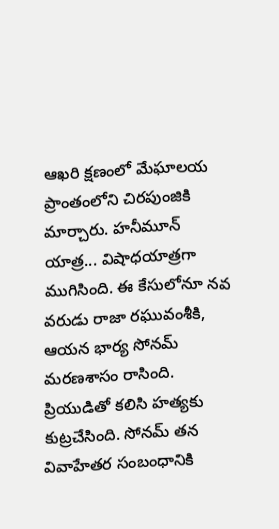ఆఖరి క్షణంలో మేఘాలయ ప్రాంతంలోని చిరపుంజికి మార్చారు. హనీమూన్ యాత్ర... విషాధయాత్రగా ముగిసింది. ఈ కేసులోనూ నవ వరుడు రాజా రఘువంశీకి, ఆయన భార్య సోనమ్ మరణశాసం రాసింది. ప్రియుడితో కలిసి హత్యకు కుట్రచేసింది. సోనమ్ తన వివాహేతర సంబంధానికి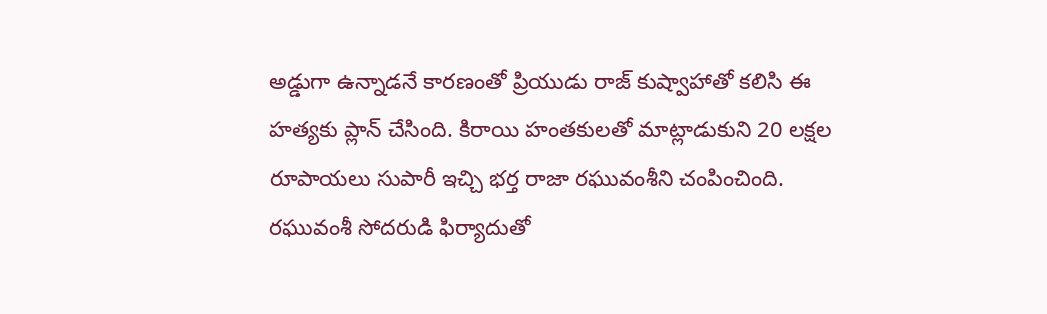అడ్డుగా ఉన్నాడనే కారణంతో ప్రియుడు రాజ్ కుష్వాహాతో కలిసి ఈ హత్యకు ప్లాన్ చేసింది. కిరాయి హంతకులతో మాట్లాడుకుని 20 లక్షల రూపాయలు సుపారీ ఇచ్చి భర్త రాజా రఘువంశీని చంపించింది. రఘువంశీ సోదరుడి ఫిర్యాదుతో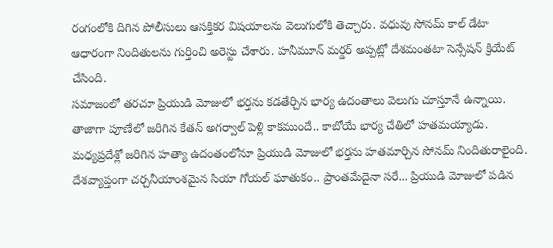రంగంలోకి దిగిన పోలీసులు ఆసక్తికర విషయాలను వెలుగులోకి తెచ్చారు. వధువు సోనమ్ కాల్ డేటా ఆధారంగా నిందితులను గుర్తించి అరెస్టు చేశారు. హనీమూన్ మర్డర్ అప్పట్లో దేశమంతటా సెన్సేషన్ క్రియేట్ చేసింది.
సమాజంలో తరచూ ప్రియుడి మోజులో భర్తను కడతేర్చిన భార్య ఉదంతాలు వెలుగు చూస్తూనే ఉన్నాయి. తాజాగా పూణేలో జరిగిన కేతన్ అగర్వాల్ పెళ్లి కాకముందే.. కాబోయే భార్య చేతిలో హతమయ్యాడు. మధ్యప్రదేశ్లో జరిగిన హత్యా ఉదంతంలోనూ ప్రియుడి మోజులో భర్తను హతమార్చిన సోనమ్ నిందితురాలైంది.
దేశవ్యాప్తంగా చర్చనీయాంశమైన సియా గోయల్ ఘాతుకం.. ప్రాంతమేదైనా సరే... ప్రియుడి మోజులో పడిన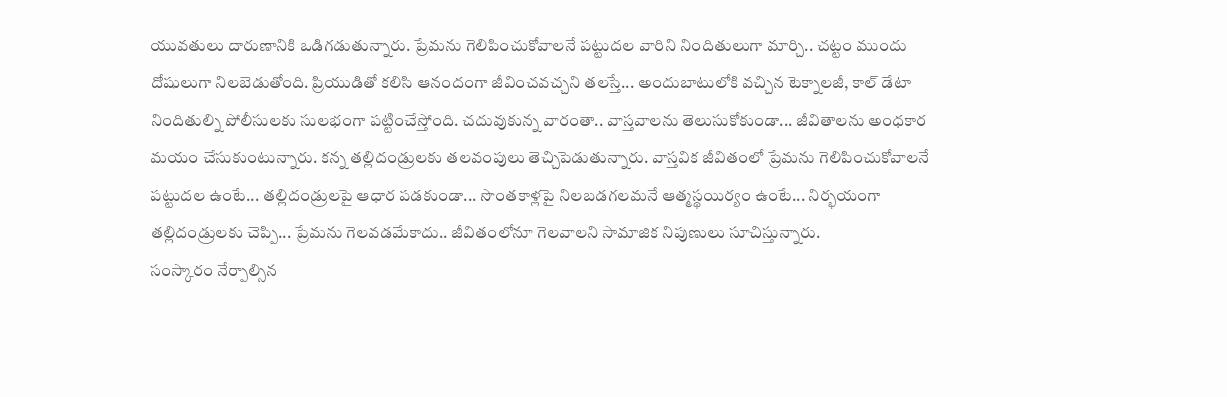యువతులు దారుణానికి ఒడిగడుతున్నారు. ప్రేమను గెలిపించుకోవాలనే పట్టుదల వారిని నిందితులుగా మార్చి.. చట్టం ముందు దోషులుగా నిలబెడుతోంది. ప్రియుడితో కలిసి ఆనందంగా జీవించవచ్చని తలస్తే... అందుబాటులోకి వచ్చిన టెక్నాలజీ, కాల్ డేటా నిందితుల్ని పోలీసులకు సులభంగా పట్టించేస్తోంది. చదువుకున్న వారంతా.. వాస్తవాలను తెలుసుకోకుండా... జీవితాలను అంధకార మయం చేసుకుంటున్నారు. కన్న తల్లిదండ్రులకు తలవంపులు తెచ్చిపెడుతున్నారు. వాస్తవిక జీవితంలో ప్రేమను గెలిపించుకోవాలనే పట్టుదల ఉంటే... తల్లిదండ్రులపై ఆధార పడకుండా... సొంతకాళ్లపై నిలబడగలమనే ఆత్మస్థయిర్యం ఉంటే... నిర్భయంగా తల్లిదండ్రులకు చెప్పి... ప్రేమను గెలవడమేకాదు.. జీవితంలోనూ గెలవాలని సామాజిక నిపుణులు సూచిస్తున్నారు.
సంస్కారం నేర్పాల్సిన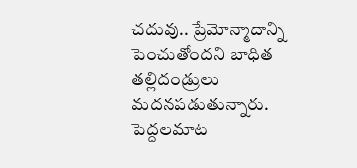చదువు.. ప్రేమోన్మాదాన్ని పెంచుతోందని బాధిత తల్లిదండ్రులు మదనపడుతున్నారు. పెద్దలమాట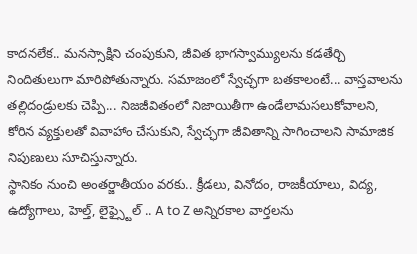కాదనలేక.. మనస్సాక్షిని చంపుకుని, జీవిత భాగస్వామ్యులను కడతేర్చి నిందితులుగా మారిపోతున్నారు. సమాజంలో స్వేచ్ఛగా బతకాలంటే... వాస్తవాలను తల్లిదండ్రులకు చెప్పి... నిజజీవితంలో నిజాయితీగా ఉండేలామసలుకోవాలని, కోరిన వ్యక్తులతో వివాహాం చేసుకుని, స్వేచ్ఛగా జీవితాన్ని సాగించాలని సామాజిక నిపుణులు సూచిస్తున్నారు.
స్థానికం నుంచి అంతర్జాతీయం వరకు.. క్రీడలు, వినోదం, రాజకీయాలు, విద్య, ఉద్యోగాలు, హెల్త్, లైఫ్స్టైల్ .. A to Z అన్నిరకాల వార్తలను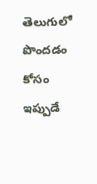తెలుగులో పొందడం కోసం ఇప్పుడే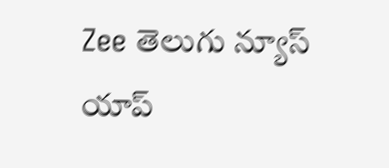Zee తెలుగు న్యూస్ యాప్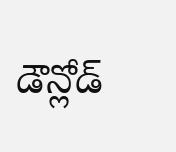డౌన్లోడ్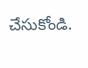చేసుకోండి.